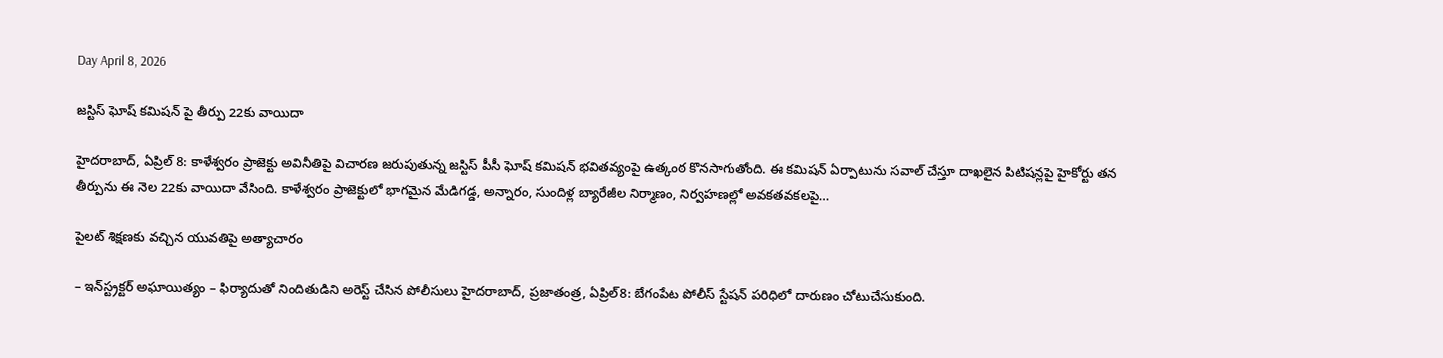Day April 8, 2026

జస్టిస్ ఘోష్ కమిషన్ పై తీర్పు 22కు వాయిదా

హైదరాబాద్, ఏప్రిల్ 8: కాళేశ్వరం ప్రాజెక్టు అవినీతిపై విచారణ జరుపుతున్న జస్టిస్ పీసీ ఘోష్ కమిషన్ భవితవ్యంపై ఉత్కంఠ కొనసాగుతోంది. ఈ కమిషన్ ఏర్పాటును సవాల్ చేస్తూ దాఖలైన పిటిషన్లపై హైకోర్టు తన తీర్పును ఈ నెల 22కు వాయిదా వేసింది. కాళేశ్వరం ప్రాజెక్టులో భాగమైన మేడిగడ్డ, అన్నారం, సుందిళ్ల బ్యారేజీల నిర్మాణం, నిర్వహణల్లో అవకతవకలపై…

పైలట్‌ ‌శిక్షణకు వచ్చిన యువతిపై అత్యాచారం

– ఇన్‌‌స్ట్రక్టర్‌ ‌అఘాయిత్యం – ఫిర్యాదుతో నిందితుడిని అరెస్ట్ ‌చేసిన పోలీసులు హైదరాబాద్‌, ప్రజాతంత్ర, ఏప్రిల్‌8: బేగంపేట పోలీస్‌ ‌స్టేషన్‌ ‌పరిధిలో దారుణం చోటుచేసుకుంది.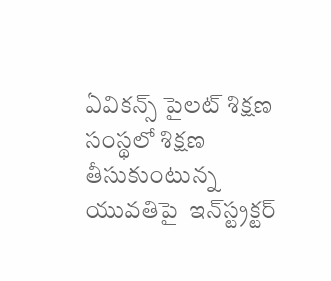ఏవికన్స్ ‌పైలట్‌ ‌శిక్షణ సంస్థలో శిక్షణ తీసుకుంటున్న యువతిపై  ఇన్‌‌స్ట్రక్టర్‌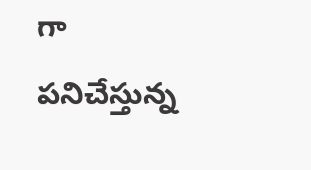గా పనిచేస్తున్న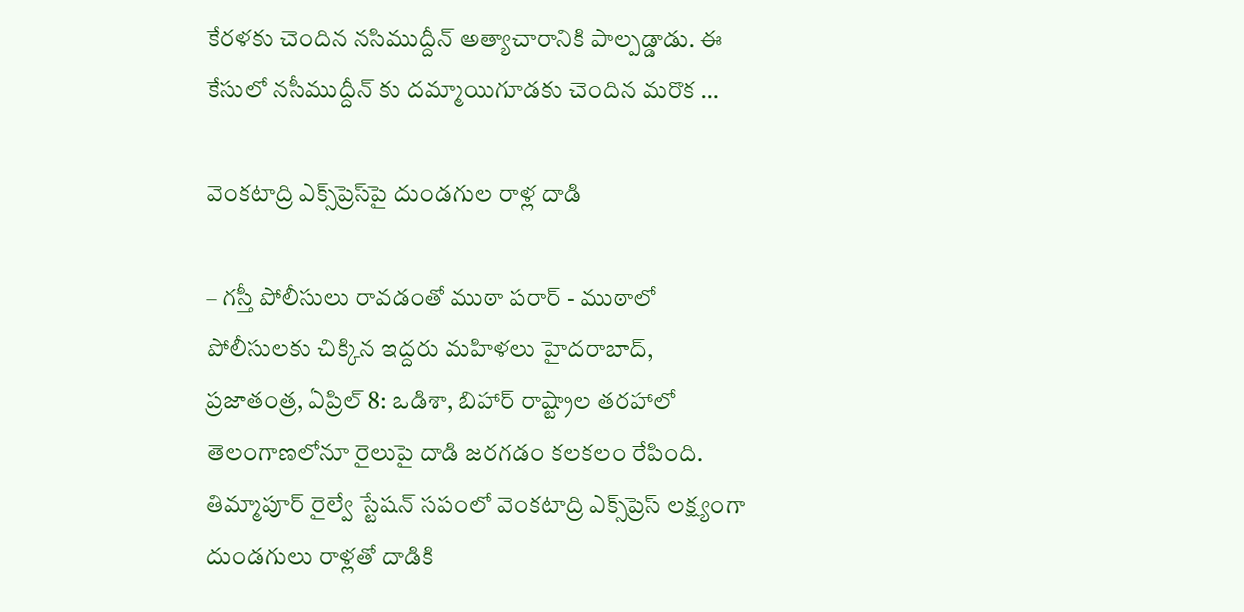కేరళకు చెందిన నసిముద్దీన్‌ ‌అత్యాచారానికి పాల్పడ్డాడు. ఈ కేసులో నసీముద్దీన్‌ ‌కు దమ్మాయిగూడకు చెందిన మరొక …

వెంకటాద్రి ఎక్స్‌ప్రెస్‌పై దుండగుల రాళ్ల దాడి

– గస్తీ పోలీసులు రావడంతో ముఠా పరార్‌ ‌- ముఠాలో పోలీసులకు చిక్కిన ఇద్దరు మహిళలు హైదరాబాద్‌, ప్రజాతంత్ర, ఏప్రిల్‌ 8: ఒడిశా, బిహార్‌ ‌రాష్ట్రాల తరహాలో తెలంగాణలోనూ రైలుపై దాడి జరగడం కలకలం రేపింది. తిమ్మాపూర్‌ ‌రైల్వే స్టేషన్‌ ‌సపంలో వెంకటాద్రి ఎక్స్‌ప్రెస్‌ ‌లక్ష్యంగా దుండగులు రాళ్లతో దాడికి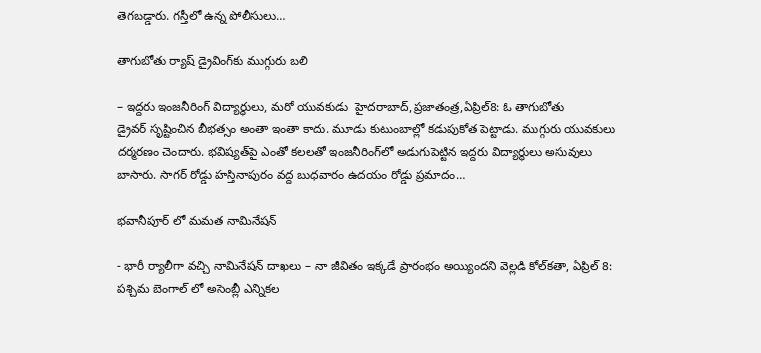తెగబడ్డారు. గస్తీలో ఉన్న పోలీసులు…

తాగుబోతు ర్యాష్‌ ‌డ్రైవింగ్‌కు ముగ్గురు బలి

– ఇద్దరు ఇంజనీరింగ్‌ ‌విద్యార్థులు, మరో యువకుడు  హైదరాబాద్‌,ప్రజాతంత్ర,ఏప్రిల్‌8: ఓ ‌తాగుబోతు డ్రైవర్‌ ‌సృష్టించిన బీభత్సం అంతా ఇంతా కాదు. మూడు కుటుంబాల్లో కడుపుకోత పెట్టాడు. ముగ్గురు యువకులు దర్మరణం చెందారు. భవిష్యత్‌పై ఎంతో కలలతో ఇంజనీరింగ్‌లో అడుగుపెట్టిన ఇద్దరు విద్యార్థులు అసువులు బాసారు. సాగర్‌ ‌రోడ్డు హస్తినాపురం వద్ద బుధవారం ఉదయం రోడ్డు ప్రమాదం…

భవానీపూర్‌ ‌లో మమత నామినేషన్‌

- భారీ ర్యాలీగా వచ్చి నామినేషన్‌ ‌దాఖలు – నా జీవితం ఇక్కడే ప్రారంభం అయ్యిందని వెల్లడి కోల్‌కతా, ఏప్రిల్‌ 8: పశ్చిమ బెంగాల్‌ లో అసెంబ్లీ ఎన్నికల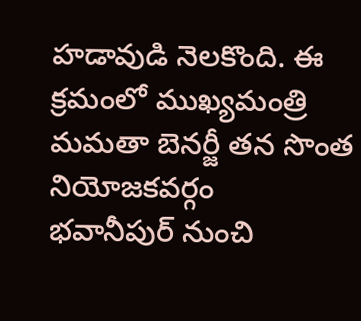హడావుడి నెలకొంది. ఈ క్రమంలో ముఖ్యమంత్రి మమతా బెనర్జీ తన సొంత నియోజకవర్గం భవానీపుర్‌ ‌నుంచి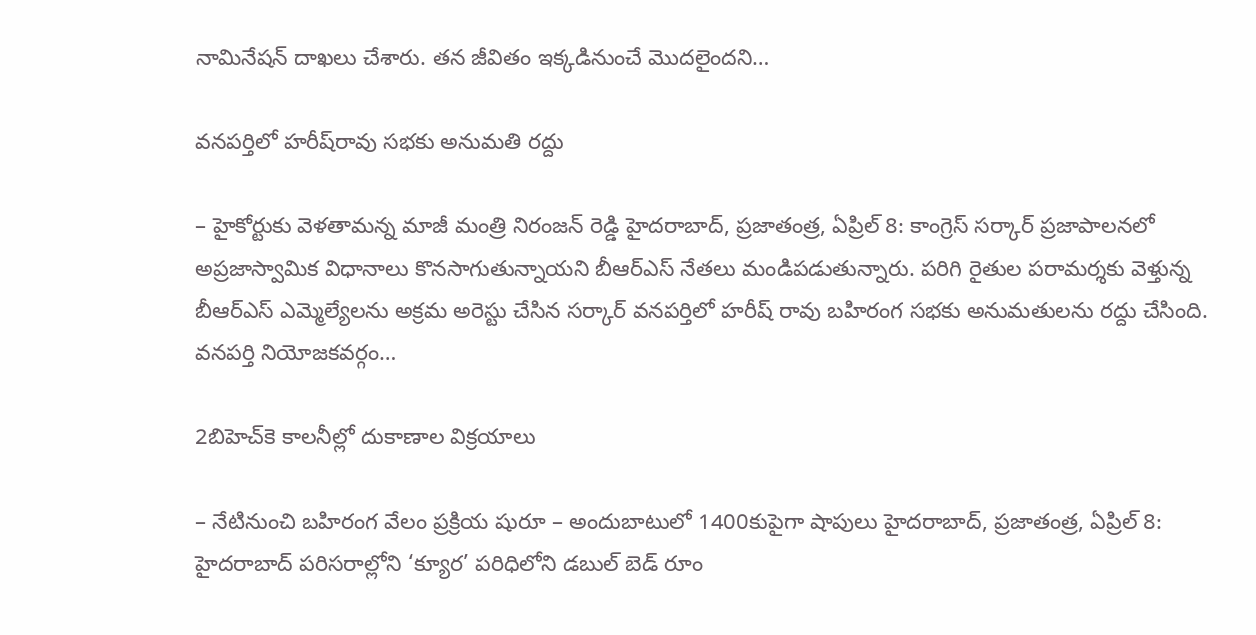నామినేషన్‌ ‌దాఖలు చేశారు. తన జీవితం ఇక్కడినుంచే మొదలైందని…

వనపర్తిలో హరీష్‌రావు సభకు అనుమతి రద్దు

– హైకోర్టుకు వెళతామన్న మాజీ మంత్రి నిరంజన్‌ ‌రెడ్డి హైదరాబాద్‌, ప్రజాతంత్ర, ఏప్రిల్‌ 8: కాంగ్రెస్‌ ‌సర్కార్‌ ‌ప్రజాపాలనలో అప్రజాస్వామిక విధానాలు కొనసాగుతున్నాయని బీఆర్‌ఎస్‌ ‌నేతలు మండిపడుతున్నారు. పరిగి రైతుల పరామర్శకు వెళ్తున్న‌ బీఆర్‌ఎస్‌ ఎమ్మెల్యేలను అక్రమ అరెస్టు చేసిన సర్కార్‌ ‌వనపర్తిలో హరీష్‌ ‌రావు బహిరంగ సభకు అనుమతులను రద్దు చేసింది. వనపర్తి నియోజకవర్గం…

2బిహెచ్‌కె కాలనీల్లో దుకాణాల విక్రయాలు

– నేటినుంచి బహిరంగ వేలం ప్రక్రియ షురూ – అందుబాటులో 1400కుపైగా షాపులు హైదరాబాద్, ప్రజాతంత్ర, ఏప్రిల్ 8: హైదరాబాద్ పరిసరాల్లోని ‘క్యూర’ పరిధిలోని డబుల్ బెడ్ రూం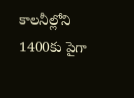కాలనీల్లోని 1400కు పైగా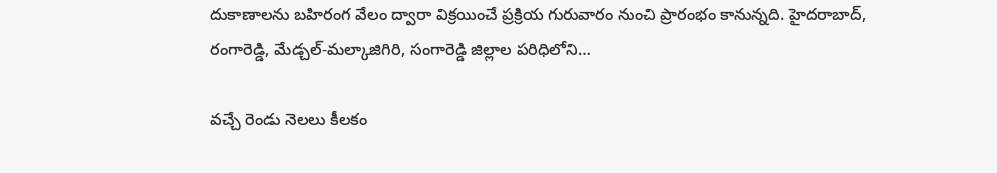దుకాణాలను బహిరంగ వేలం ద్వారా విక్రయించే ప్రక్రియ గురువారం నుంచి ప్రారంభం కానున్నది. హైదరాబాద్, రంగారెడ్డి, మేడ్చల్-మల్కాజిగిరి, సంగారెడ్డి జిల్లాల పరిధిలోని…

వచ్చే రెండు నెలలు కీలకం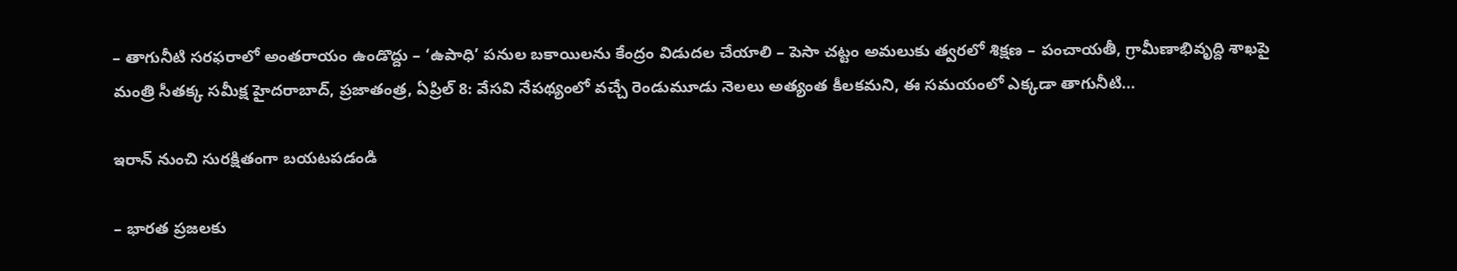– తాగునీటి సరఫరాలో అంతరాయం ఉండొద్దు – ‘ఉపాధి’ పనుల బకాయిలను కేంద్రం విడుదల చేయాలి – పెసా చట్టం అమలుకు త్వరలో శిక్షణ – పంచాయతీ, గ్రామీణాభివృద్ది శాఖపై మంత్రి సీతక్క సమీక్ష హైదరాబాద్, ప్రజాతంత్ర, ఏప్రిల్ 8: వేసవి నేపథ్యంలో వచ్చే రెండుమూడు నెలలు అత్యంత కీలకమని, ఈ సమయంలో ఎక్కడా తాగునీటి…

ఇరాన్ నుంచి సురక్షితంగా బయటపడండి

– భారత ప్రజలకు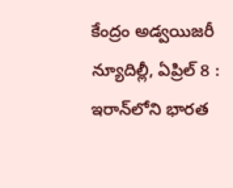కేంద్రం అడ్వయిజరీ న్యూదిల్లీ, ఏప్రిల్ 8 : ఇరాన్‌లోని భారత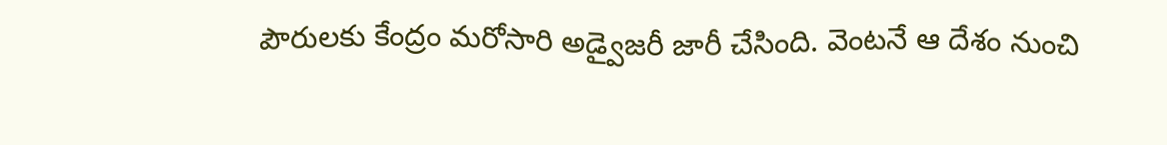పౌరులకు కేంద్రం మరోసారి అడ్వైజరీ జారీ చేసింది. వెంటనే ఆ దేశం నుంచి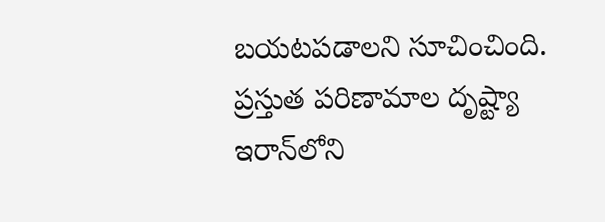బయటపడాలని సూచించింది. ప్రస్తుత పరిణామాల దృష్ట్యా ఇరాన్‌లోని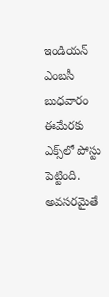ఇండియన్ ఎంబసీ బుధవారం ఈమేరకు ఎక్స్‌లో పోస్టు పెట్టింది. అవసరమైతే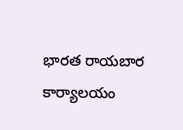భారత రాయబార కార్యాలయం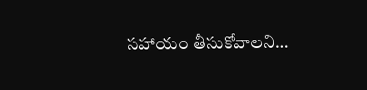సహాయం తీసుకోవాలని…